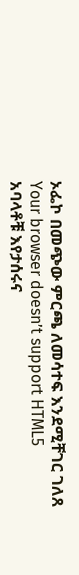ኦፌኮ በመጭው ምርጫ ለመሳተፍ እንደሚቸገር ገለጸ
Your browser doesn’t support HTML5
አባላቶቹ እየታሰሩና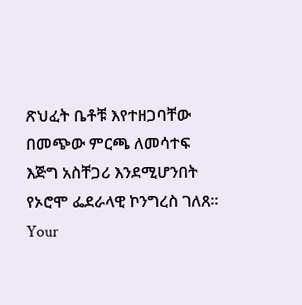ጽህፈት ቤቶቹ እየተዘጋባቸው በመጭው ምርጫ ለመሳተፍ እጅግ አስቸጋሪ እንደሚሆንበት የኦሮሞ ፌደራላዊ ኮንግረስ ገለጸ።
Your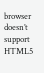browser doesn’t support HTML5